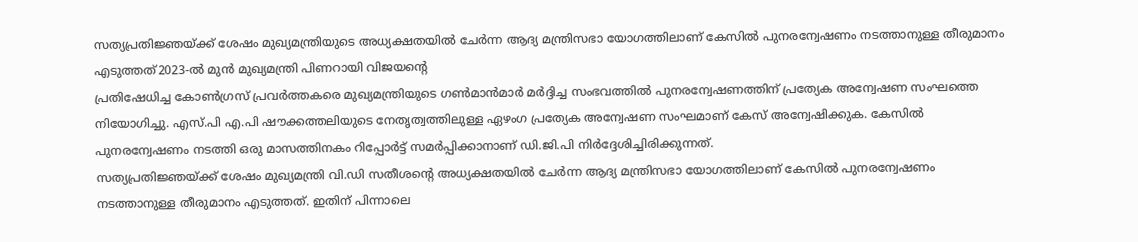സത്യപ്രതിജ്ഞയ്ക്ക് ശേഷം മുഖ്യമന്ത്രിയുടെ അധ്യക്ഷതയിൽ ചേർന്ന ആദ്യ മന്ത്രിസഭാ യോഗത്തിലാണ് കേസിൽ പുനരന്വേഷണം നടത്താനുള്ള തീരുമാനം എടുത്തത്2023-ൽ മുൻ മുഖ്യമന്ത്രി പിണറായി വിജയന്റെ
പ്രതിഷേധിച്ച കോൺഗ്രസ് പ്രവർത്തകരെ മുഖ്യമന്ത്രിയുടെ ഗൺമാൻമാർ മർദ്ദിച്ച സംഭവത്തിൽ പുനരന്വേഷണത്തിന് പ്രത്യേക അന്വേഷണ സംഘത്തെ നിയോഗിച്ചു. എസ്.പി എ.പി ഷൗക്കത്തലിയുടെ നേതൃത്വത്തിലുള്ള ഏഴംഗ പ്രത്യേക അന്വേഷണ സംഘമാണ് കേസ് അന്വേഷിക്കുക. കേസിൽ പുനരന്വേഷണം നടത്തി ഒരു മാസത്തിനകം റിപ്പോർട്ട് സമർപ്പിക്കാനാണ് ഡി.ജി.പി നിർദ്ദേശിച്ചിരിക്കുന്നത്.
സത്യപ്രതിജ്ഞയ്ക്ക് ശേഷം മുഖ്യമന്ത്രി വി.ഡി സതീശന്റെ അധ്യക്ഷതയിൽ ചേർന്ന ആദ്യ മന്ത്രിസഭാ യോഗത്തിലാണ് കേസിൽ പുനരന്വേഷണം നടത്താനുള്ള തീരുമാനം എടുത്തത്. ഇതിന് പിന്നാലെ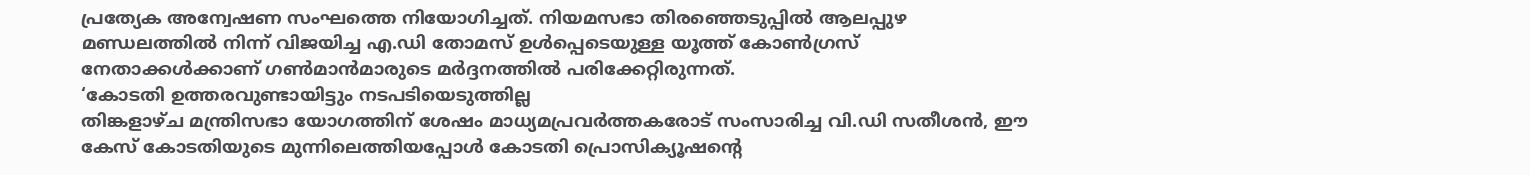പ്രത്യേക അന്വേഷണ സംഘത്തെ നിയോഗിച്ചത്. നിയമസഭാ തിരഞ്ഞെടുപ്പിൽ ആലപ്പുഴ മണ്ഡലത്തിൽ നിന്ന് വിജയിച്ച എ.ഡി തോമസ് ഉൾപ്പെടെയുള്ള യൂത്ത് കോൺഗ്രസ് നേതാക്കൾക്കാണ് ഗൺമാൻമാരുടെ മർദ്ദനത്തിൽ പരിക്കേറ്റിരുന്നത്.
‘കോടതി ഉത്തരവുണ്ടായിട്ടും നടപടിയെടുത്തില്ല
തിങ്കളാഴ്ച മന്ത്രിസഭാ യോഗത്തിന് ശേഷം മാധ്യമപ്രവർത്തകരോട് സംസാരിച്ച വി.ഡി സതീശൻ, ഈ കേസ് കോടതിയുടെ മുന്നിലെത്തിയപ്പോൾ കോടതി പ്രൊസിക്യൂഷന്റെ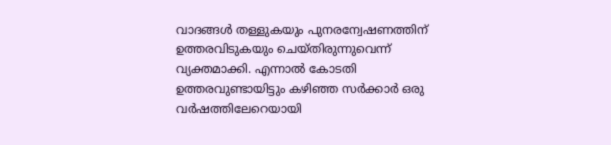വാദങ്ങൾ തള്ളുകയും പുനരന്വേഷണത്തിന് ഉത്തരവിടുകയും ചെയ്തിരുന്നുവെന്ന് വ്യക്തമാക്കി. എന്നാൽ കോടതി ഉത്തരവുണ്ടായിട്ടും കഴിഞ്ഞ സർക്കാർ ഒരു വർഷത്തിലേറെയായി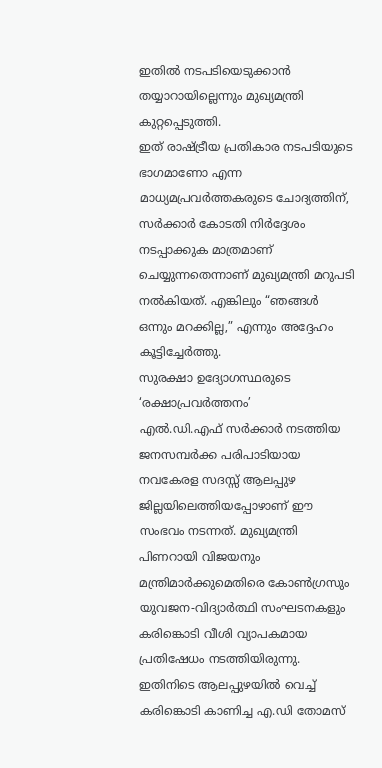ഇതിൽ നടപടിയെടുക്കാൻ തയ്യാറായില്ലെന്നും മുഖ്യമന്ത്രി കുറ്റപ്പെടുത്തി.
ഇത് രാഷ്ട്രീയ പ്രതികാര നടപടിയുടെ ഭാഗമാണോ എന്ന മാധ്യമപ്രവർത്തകരുടെ ചോദ്യത്തിന്, സർക്കാർ കോടതി നിർദ്ദേശം നടപ്പാക്കുക മാത്രമാണ് ചെയ്യുന്നതെന്നാണ് മുഖ്യമന്ത്രി മറുപടി നൽകിയത്. എങ്കിലും “ഞങ്ങൾ ഒന്നും മറക്കില്ല,” എന്നും അദ്ദേഹം കൂട്ടിച്ചേർത്തു.
സുരക്ഷാ ഉദ്യോഗസ്ഥരുടെ ‘രക്ഷാപ്രവർത്തനം’
എൽ.ഡി.എഫ് സർക്കാർ നടത്തിയ ജനസമ്പർക്ക പരിപാടിയായ നവകേരള സദസ്സ് ആലപ്പുഴ ജില്ലയിലെത്തിയപ്പോഴാണ് ഈ സംഭവം നടന്നത്. മുഖ്യമന്ത്രി പിണറായി വിജയനും മന്ത്രിമാർക്കുമെതിരെ കോൺഗ്രസും യുവജന-വിദ്യാർത്ഥി സംഘടനകളും കരിങ്കൊടി വീശി വ്യാപകമായ പ്രതിഷേധം നടത്തിയിരുന്നു.
ഇതിനിടെ ആലപ്പുഴയിൽ വെച്ച് കരിങ്കൊടി കാണിച്ച എ.ഡി തോമസ്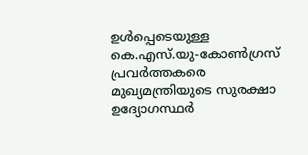ഉൾപ്പെടെയുള്ള കെ.എസ്.യു-കോൺഗ്രസ് പ്രവർത്തകരെ മുഖ്യമന്ത്രിയുടെ സുരക്ഷാ ഉദ്യോഗസ്ഥർ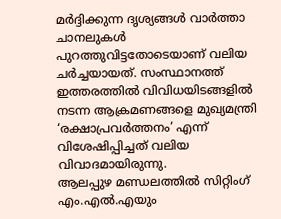മർദ്ദിക്കുന്ന ദൃശ്യങ്ങൾ വാർത്താ ചാനലുകൾ പുറത്തുവിട്ടതോടെയാണ് വലിയ ചർച്ചയായത്. സംസ്ഥാനത്ത് ഇത്തരത്തിൽ വിവിധയിടങ്ങളിൽ നടന്ന ആക്രമണങ്ങളെ മുഖ്യമന്ത്രി ‘രക്ഷാപ്രവർത്തനം’ എന്ന് വിശേഷിപ്പിച്ചത് വലിയ വിവാദമായിരുന്നു.
ആലപ്പുഴ മണ്ഡലത്തിൽ സിറ്റിംഗ് എം.എൽ.എയും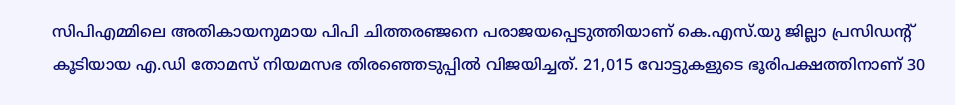സിപിഎമ്മിലെ അതികായനുമായ പിപി ചിത്തരഞ്ജനെ പരാജയപ്പെടുത്തിയാണ് കെ.എസ്.യു ജില്ലാ പ്രസിഡന്റ് കൂടിയായ എ.ഡി തോമസ് നിയമസഭ തിരഞ്ഞെടുപ്പിൽ വിജയിച്ചത്. 21,015 വോട്ടുകളുടെ ഭൂരിപക്ഷത്തിനാണ് 30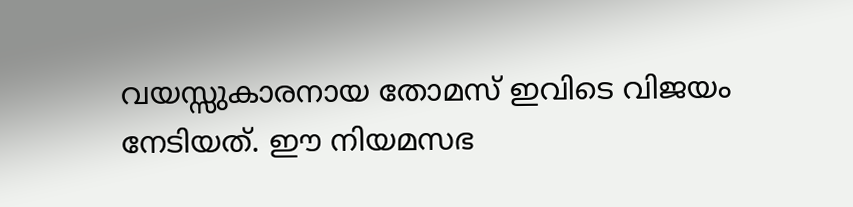വയസ്സുകാരനായ തോമസ് ഇവിടെ വിജയം നേടിയത്. ഈ നിയമസഭ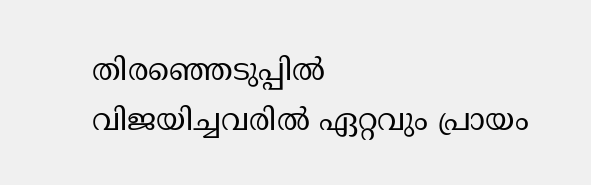തിരഞ്ഞെടുപ്പിൽ വിജയിച്ചവരിൽ ഏറ്റവും പ്രായം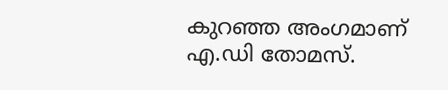കുറഞ്ഞ അംഗമാണ് എ.ഡി തോമസ്.